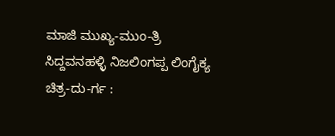ಮಾಜಿ ಮುಖ್ಯ-ಮುಂ-ತ್ರಿ ಸಿದ್ದವನಹಳ್ಳಿ ನಿಜಲಿಂಗಪ್ಪ ಲಿಂಗೈಕ್ಯ
ಚಿತ್ರ-ದು-ರ್ಗ :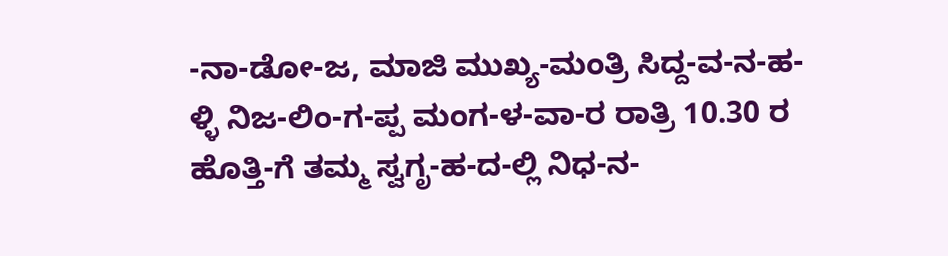-ನಾ-ಡೋ-ಜ, ಮಾಜಿ ಮುಖ್ಯ-ಮಂತ್ರಿ ಸಿದ್ದ-ವ-ನ-ಹ-ಳ್ಳಿ ನಿಜ-ಲಿಂ-ಗ-ಪ್ಪ ಮಂಗ-ಳ-ವಾ-ರ ರಾತ್ರಿ 10.30 ರ ಹೊತ್ತಿ-ಗೆ ತಮ್ಮ ಸ್ವಗೃ-ಹ-ದ-ಲ್ಲಿ ನಿಧ-ನ-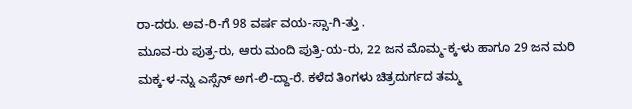ರಾ-ದರು. ಅವ-ರಿ-ಗೆ 98 ವರ್ಷ ವಯ-ಸ್ಸಾ-ಗಿ-ತ್ತು .
ಮೂವ-ರು ಪುತ್ರ-ರು, ಆರು ಮಂದಿ ಪುತ್ರಿ-ಯ-ರು, 22 ಜನ ಮೊಮ್ಮ-ಕ್ಕ-ಳು ಹಾಗೂ 29 ಜನ ಮರಿ ಮಕ್ಕ-ಳ-ನ್ನು ಎಸ್ಸೆನ್ ಅಗ-ಲಿ-ದ್ದಾ-ರೆ. ಕಳೆದ ತಿಂಗಳು ಚಿತ್ರದುರ್ಗದ ತಮ್ಮ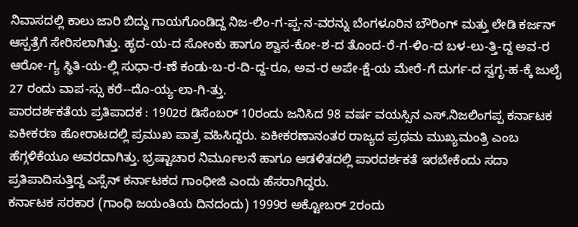ನಿವಾಸದಲ್ಲಿ ಕಾಲು ಜಾರಿ ಬಿದ್ದು ಗಾಯಗೊಂಡಿದ್ದ ನಿಜ-ಲಿಂ-ಗ-ಪ್ಪ-ನ-ವರನ್ನು ಬೆಂಗಳೂರಿನ ಬೌರಿಂಗ್ ಮತ್ತು ಲೇಡಿ ಕರ್ಜನ್ ಆಸ್ಪತ್ರೆಗೆ ಸೇರಿಸಲಾಗಿತ್ತು. ಹೃದ-ಯ-ದ ಸೋಂಕು ಹಾಗೂ ಶ್ವಾಸ-ಕೋ-ಶ-ದ ತೊಂದ-ರೆ-ಗ-ಳಿಂ-ದ ಬಳ-ಲು-ತ್ತಿ-ದ್ದ ಅವ-ರ ಆರೋ-ಗ್ಯ ಸ್ಥಿತಿ-ಯ-ಲ್ಲಿ ಸುಧಾ-ರ-ಣೆ ಕಂಡು-ಬ-ರ-ದಿ-ದ್ದ-ರೂ, ಅವ-ರ ಅಪೇ-ಕ್ಷೆ-ಯ ಮೇರೆ-ಗೆ ದುರ್ಗ-ದ ಸ್ವಗೃ-ಹ-ಕ್ಕೆ ಜುಲೈ 27 ರಂದು ವಾಪ-ಸ್ಸು ಕರೆ--ದೊ-ಯ್ಯ-ಲಾ-ಗಿ-ತ್ತು.
ಪಾರದರ್ಶಕತೆಯ ಪ್ರತಿಪಾದಕ : 1902ರ ಡಿಸೆಂಬರ್ 10ರಂದು ಜನಿಸಿದ 98 ವರ್ಷ ವಯಸ್ಸಿನ ಎಸ್.ನಿಜಲಿಂಗಪ್ಪ ಕರ್ನಾಟಕ ಏಕೀಕರಣ ಹೋರಾಟದಲ್ಲಿ ಪ್ರಮುಖ ಪಾತ್ರ ವಹಿಸಿದ್ದರು. ಏಕೀಕರಣಾನಂತರ ರಾಜ್ಯದ ಪ್ರಥಮ ಮುಖ್ಯಮಂತ್ರಿ ಎಂಬ ಹೆಗ್ಗಳಿಕೆಯೂ ಅವರದಾಗಿತ್ತು. ಭ್ರಷ್ಟಾಚಾರ ನಿರ್ಮೂಲನೆ ಹಾಗೂ ಆಡಳಿತದಲ್ಲಿ ಪಾರದರ್ಶಕತೆ ಇರಬೇಕೆಂದು ಸದಾ ಪ್ರತಿಪಾದಿಸುತ್ತಿದ್ದ ಎಸ್ಸೆನ್ ಕರ್ನಾಟಕದ ಗಾಂಧೀಜಿ ಎಂದು ಹೆಸರಾಗಿದ್ದರು.
ಕರ್ನಾಟಕ ಸರಕಾರ (ಗಾಂಧಿ ಜಯಂತಿಯ ದಿನದಂದು) 1999ರ ಅಕ್ಟೋಬರ್ 2ರಂದು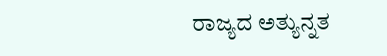ರಾಜ್ಯದ ಅತ್ಯುನ್ನತ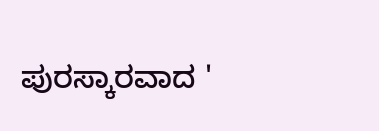ಪುರಸ್ಕಾರವಾದ '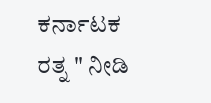ಕರ್ನಾಟಕ ರತ್ನ " ನೀಡಿ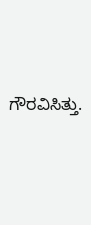ಗೌರವಿಸಿತ್ತು.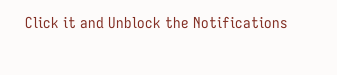Click it and Unblock the Notifications